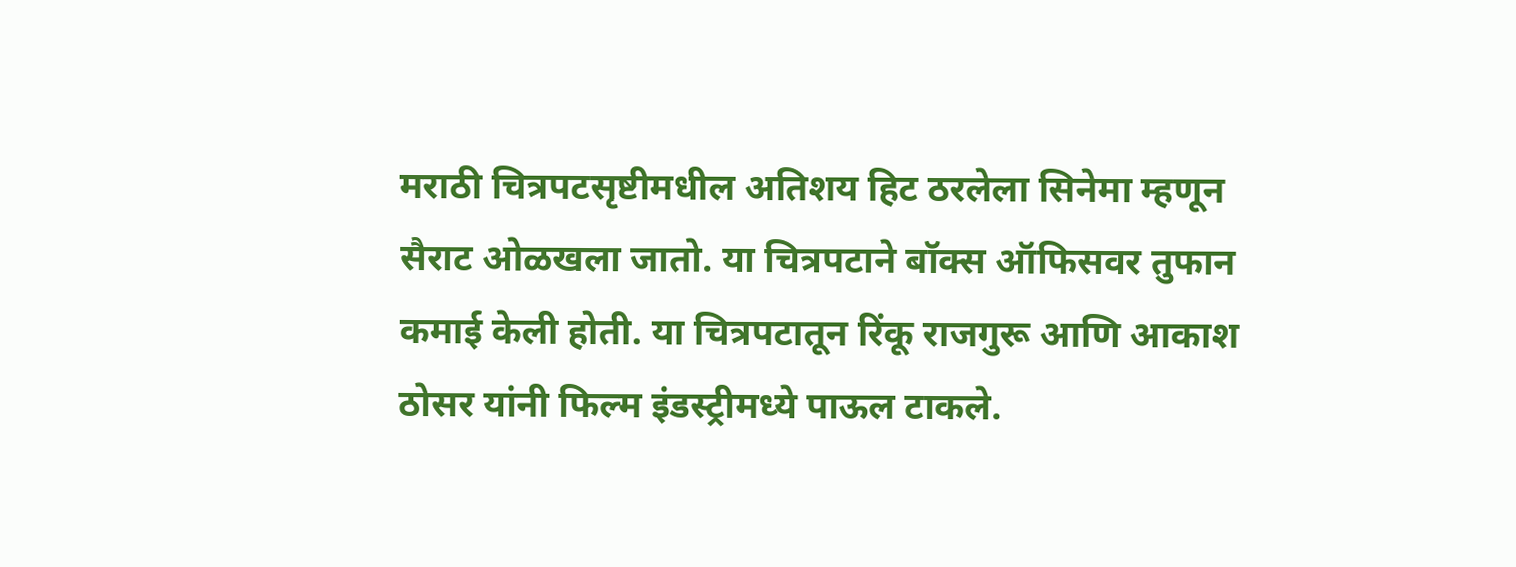मराठी चित्रपटसृष्टीमधील अतिशय हिट ठरलेला सिनेमा म्हणून सैराट ओळखला जातो. या चित्रपटाने बॉक्स ऑफिसवर तुफान कमाई केली होती. या चित्रपटातून रिंकू राजगुरू आणि आकाश ठोसर यांनी फिल्म इंडस्ट्रीमध्ये पाऊल टाकले.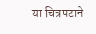या चित्रपटाने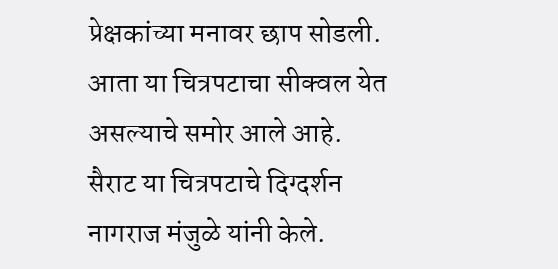प्रेक्षकांच्या मनावर छाप सोडली. आता या चित्रपटाचा सीक्वल येत असल्याचे समोर आले आहे.
सैराट या चित्रपटाचे दिग्दर्शन नागराज मंजुळे यांनी केले.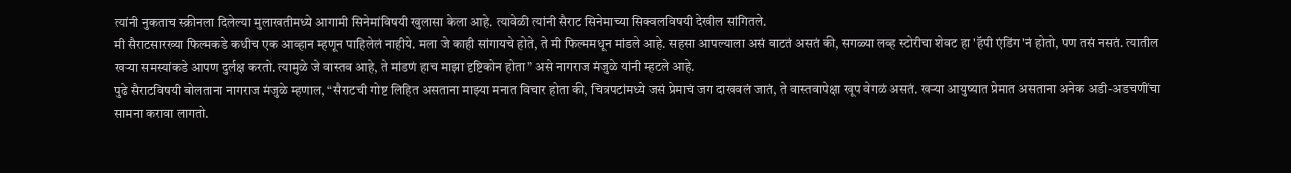त्यांनी नुकताच स्क्रीनला दिलेल्या मुलाखतीमध्ये आगामी सिनेमांविषयी खुलासा केला आहे. त्यावेळी त्यांनी सैराट सिनेमाच्या सिक्वलविषयी देखील सांगितले.
मी सैराटसारख्या फिल्मकडे कधीच एक आव्हान म्हणून पाहिलेलं नाहीये. मला जे काही सांगायचे होते, ते मी फिल्ममधून मांडले आहे. सहसा आपल्याला असं वाटतं असतं की, सगळ्या लव्ह स्टोरीचा शेवट हा 'हॅपी एंडिंग'नं होतो, पण तसं नसतं. त्यातील खऱ्या समस्यांकडे आपण दुर्लक्ष करतो. त्यामुळे जे वास्तव आहे, ते मांडणं हाच माझा दृष्टिकोन होता” असे नागराज मंजुळे यांनी म्हटले आहे.
पुढे सैराटविषयी बोलताना नागराज मंजुळे म्हणाल, “सैराटची गोष्ट लिहित असताना माझ्या मनात विचार होता की, चित्रपटांमध्ये जसं प्रेमाचं जग दाखवलं जातं, ते वास्तवापेक्षा खूप वेगळं असतं. खऱ्या आयुष्यात प्रेमात असताना अनेक अडी-अडचणींचा सामना करावा लागतो.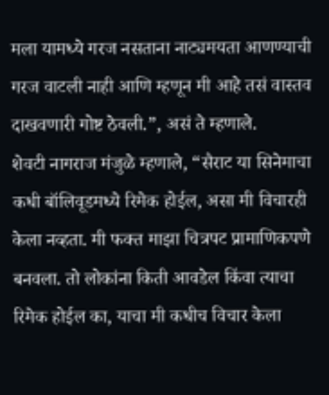मला यामध्ये गरज नसताना नाट्यमयता आणण्याची गरज वाटली नाही आणि म्हणून मी आहे तसं वास्तव दाखवणारी गोष्ट ठेवली.”, असं ते म्हणाले.
शेवटी नागराज मंजुळे म्हणाले, “सैराट या सिनेमाचा कधी बॉलिवूडमध्ये रिमेक होईल, असा मी विचारही केला नव्हता. मी फक्त माझा चित्रपट प्रामाणिकपणे बनवला. तो लोकांना किती आवडेल किंवा त्याचा रिमेक होईल का, याचा मी कधीच विचार केला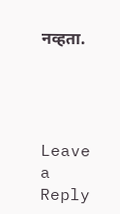नव्हता.




Leave a Reply